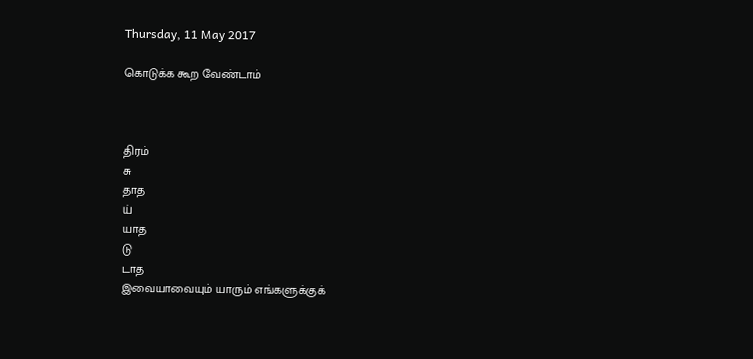Thursday, 11 May 2017

கொடுக்க கூற வேண்டாம்



திரம்
சு
தாத
ய்
யாத
டு
டாத
இவையாவையும் யாரும் எங்களுக்குக்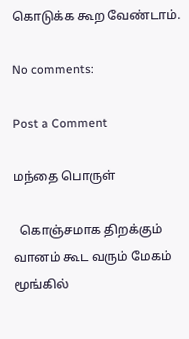கொடுக்க கூற வேண்டாம்.

No comments:

Post a Comment

மந்தை பொருள்

  கொஞ்சமாக திறக்கும் வானம் கூட வரும் மேகம் மூங்கில்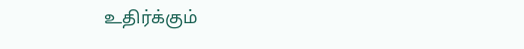உதிர்க்கும்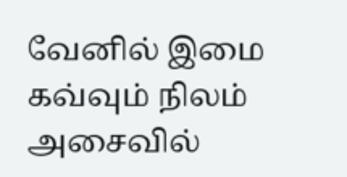வேனில் இமை கவ்வும் நிலம் அசைவில்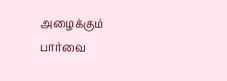அழைக்கும் பார்வை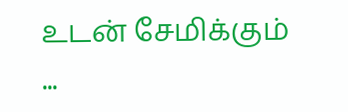உடன் சேமிக்கும் ...